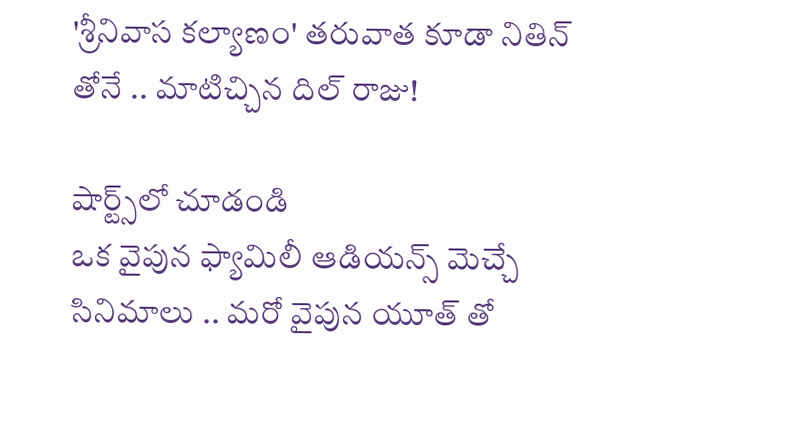'శ్రీనివాస కల్యాణం' తరువాత కూడా నితిన్ తోనే .. మాటిచ్చిన దిల్ రాజు!

షార్ట్స్‌లో చూడండి
ఒక వైపున ఫ్యామిలీ ఆడియన్స్ మెచ్చే సినిమాలు .. మరో వైపున యూత్ తో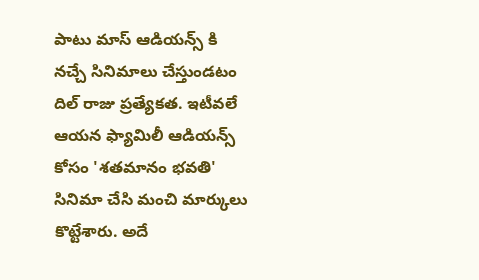పాటు మాస్ ఆడియన్స్ కి నచ్చే సినిమాలు చేస్తుండటం దిల్ రాజు ప్రత్యేకత. ఇటీవలే ఆయన ఫ్యామిలీ ఆడియన్స్ కోసం 'శతమానం భవతి' సినిమా చేసి మంచి మార్కులు కొట్టేశారు. అదే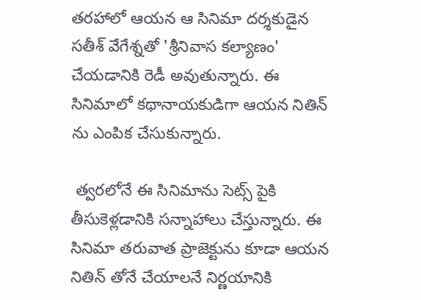తరహాలో ఆయన ఆ సినిమా దర్శకుడైన సతీశ్ వేగేశ్నతో 'శ్రీనివాస కల్యాణం' చేయడానికి రెడీ అవుతున్నారు. ఈ సినిమాలో కథానాయకుడిగా ఆయన నితిన్ ను ఎంపిక చేసుకున్నారు.

 త్వరలోనే ఈ సినిమాను సెట్స్ పైకి తీసుకెళ్లడానికి సన్నాహాలు చేస్తున్నారు. ఈ సినిమా తరువాత ప్రాజెక్టును కూడా ఆయన నితిన్ తోనే చేయాలనే నిర్ణయానికి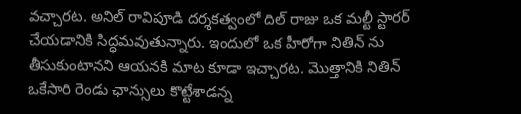వచ్చారట. అనిల్ రావిపూడి దర్శకత్వంలో దిల్ రాజు ఒక మల్టీ స్టారర్ చేయడానికి సిద్ధమవుతున్నారు. ఇందులో ఒక హీరోగా నితిన్ ను తీసుకుంటానని ఆయనకి మాట కూడా ఇచ్చారట. మొత్తానికి నితిన్ ఒకేసారి రెండు ఛాన్సులు కొట్టేశాడన్న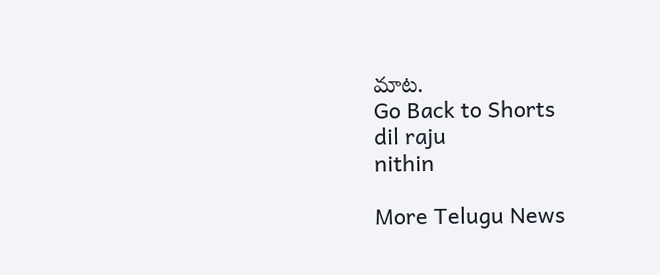మాట.
Go Back to Shorts
dil raju
nithin

More Telugu News